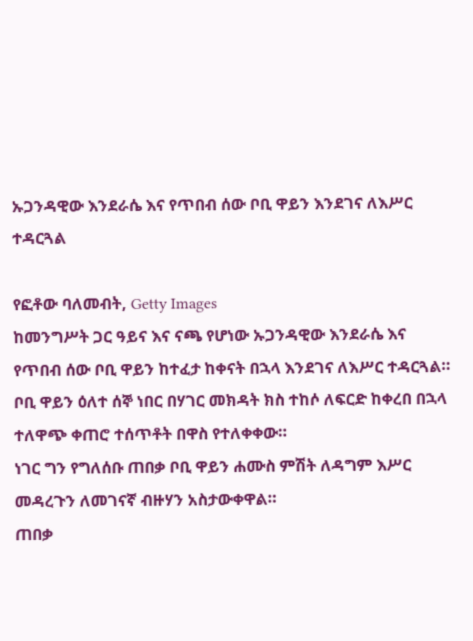ኡጋንዳዊው እንደራሴ እና የጥበብ ሰው ቦቢ ዋይን እንደገና ለእሥር ተዳርጓል

የፎቶው ባለመብት, Getty Images
ከመንግሥት ጋር ዓይና እና ናጫ የሆነው ኡጋንዳዊው እንደራሴ እና የጥበብ ሰው ቦቢ ዋይን ከተፈታ ከቀናት በኋላ እንደገና ለእሥር ተዳርጓል።
ቦቢ ዋይን ዕለተ ሰኞ ነበር በሃገር መክዳት ክስ ተከሶ ለፍርድ ከቀረበ በኋላ ተለዋጭ ቀጠሮ ተሰጥቶት በዋስ የተለቀቀው።
ነገር ግን የግለሰቡ ጠበቃ ቦቢ ዋይን ሐሙስ ምሽት ለዳግም እሥር መዳረጉን ለመገናኛ ብዙሃን አስታውቀዋል።
ጠበቃ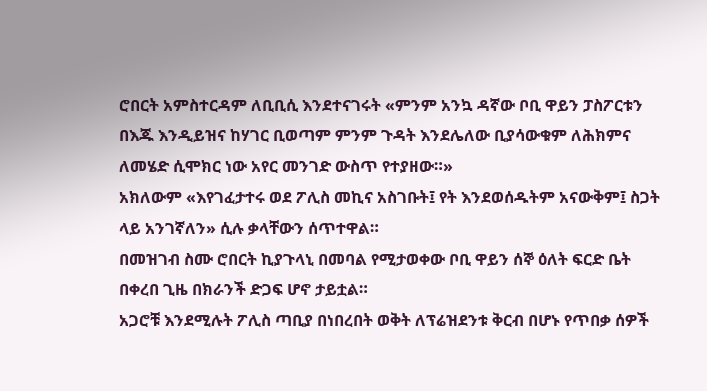ሮበርት አምስተርዳም ለቢቢሲ እንደተናገሩት «ምንም አንኳ ዳኛው ቦቢ ዋይን ፓስፖርቱን በእጁ እንዲይዝና ከሃገር ቢወጣም ምንም ጉዳት እንደሌለው ቢያሳውቁም ለሕክምና ለመሄድ ሲሞክር ነው አየር መንገድ ውስጥ የተያዘው።»
አክለውም «እየገፈታተሩ ወደ ፖሊስ መኪና አስገቡት፤ የት እንደወሰዱትም አናውቅም፤ ስጋት ላይ አንገኛለን» ሲሉ ቃላቸውን ሰጥተዋል።
በመዝገብ ስሙ ሮበርት ኪያጉላኒ በመባል የሚታወቀው ቦቢ ዋይን ሰኞ ዕለት ፍርድ ቤት በቀረበ ጊዜ በክራንች ድጋፍ ሆኖ ታይቷል።
አጋሮቹ እንደሚሉት ፖሊስ ጣቢያ በነበረበት ወቅት ለፕሬዝደንቱ ቅርብ በሆኑ የጥበቃ ሰዎች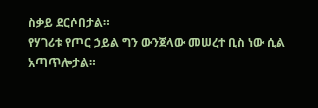ስቃይ ደርሶበታል።
የሃገሪቱ የጦር ኃይል ግን ውንጀላው መሠረተ ቢስ ነው ሲል አጣጥሎታል።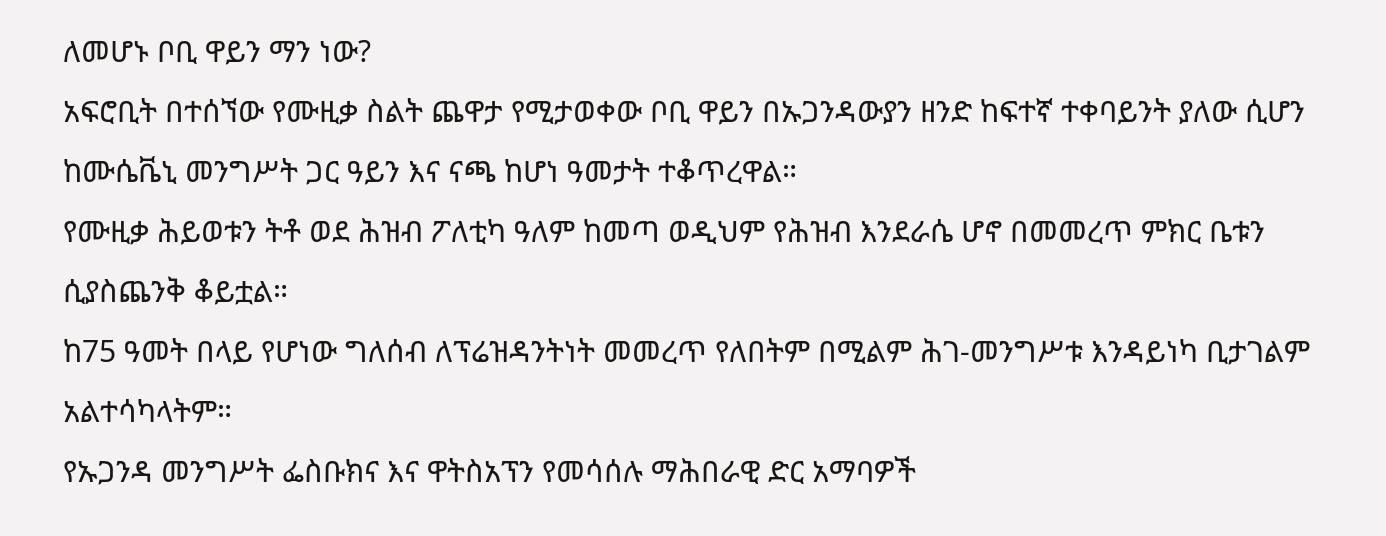ለመሆኑ ቦቢ ዋይን ማን ነው?
አፍሮቢት በተሰኘው የሙዚቃ ስልት ጨዋታ የሚታወቀው ቦቢ ዋይን በኡጋንዳውያን ዘንድ ከፍተኛ ተቀባይንት ያለው ሲሆን ከሙሴቬኒ መንግሥት ጋር ዓይን እና ናጫ ከሆነ ዓመታት ተቆጥረዋል።
የሙዚቃ ሕይወቱን ትቶ ወደ ሕዝብ ፖለቲካ ዓለም ከመጣ ወዲህም የሕዝብ እንደራሴ ሆኖ በመመረጥ ምክር ቤቱን ሲያስጨንቅ ቆይቷል።
ከ75 ዓመት በላይ የሆነው ግለሰብ ለፕሬዝዳንትነት መመረጥ የለበትም በሚልም ሕገ-መንግሥቱ እንዳይነካ ቢታገልም አልተሳካላትም።
የኡጋንዳ መንግሥት ፌስቡክና እና ዋትስአፕን የመሳሰሉ ማሕበራዊ ድር አማባዎች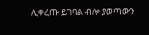ሊቀረጡ ይገባል ብሎ ያወጣውን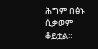ሕግም በፅኑ ሲቃወም ቆይቷል።